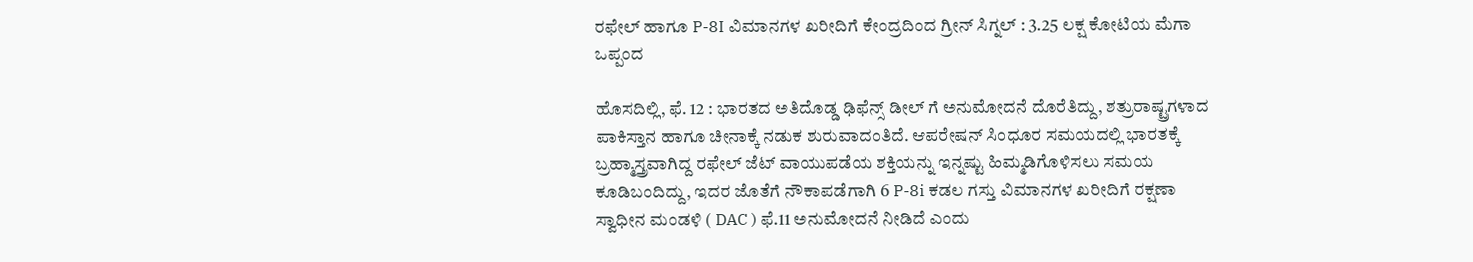ರಫೇಲ್‌ ಹಾಗೂ P-8I ವಿಮಾನಗಳ ಖರೀದಿಗೆ ಕೇಂದ್ರದಿಂದ ಗ್ರೀನ್‌ ಸಿಗ್ನಲ್‌ : 3.25 ಲಕ್ಷ ಕೋಟಿಯ ಮೆಗಾ ಒಪ್ಪಂದ

ಹೊಸದಿಲ್ಲಿ, ಫೆ. 12 : ಭಾರತದ ಅತಿದೊಡ್ಡ ಢಿಫೆನ್ಸ್ ಡೀಲ್ ಗೆ ಅನುಮೋದನೆ ದೊರೆತಿದ್ದು, ಶತ್ರುರಾಷ್ಟ್ರಗಳಾದ ಪಾಕಿಸ್ತಾನ ಹಾಗೂ ಚೀನಾಕ್ಕೆ ನಡುಕ ಶುರುವಾದಂತಿದೆ. ಆಪರೇಷನ್‌ ಸಿಂಧೂರ ಸಮಯದಲ್ಲಿ ಭಾರತಕ್ಕೆ ಬ್ರಹ್ಮಾಸ್ತ್ರವಾಗಿದ್ದ ರಫೇಲ್‌ ಜೆಟ್‌ ವಾಯುಪಡೆಯ ಶಕ್ತಿಯನ್ನು ಇನ್ನಷ್ಟು ಹಿಮ್ಮಡಿಗೊಳಿಸಲು ಸಮಯ ಕೂಡಿಬಂದಿದ್ದು, ಇದರ ಜೊತೆಗೆ ನೌಕಾಪಡೆಗಾಗಿ 6 P-8i ಕಡಲ ಗಸ್ತು ವಿಮಾನಗಳ ಖರೀದಿಗೆ ರಕ್ಷಣಾ ಸ್ವಾಧೀನ ಮಂಡಳಿ ( DAC ) ಫೆ.11 ಅನುಮೋದನೆ ನೀಡಿದೆ ಎಂದು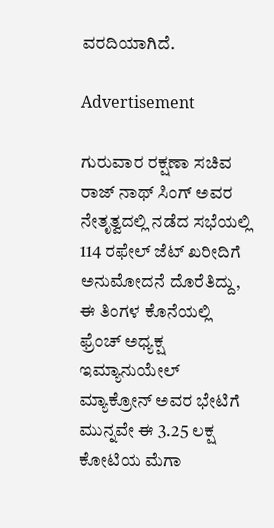ವರದಿಯಾಗಿದೆ.

Advertisement

ಗುರುವಾರ ರಕ್ಷಣಾ ಸಚಿವ ರಾಜ್ ನಾಥ್‌ ಸಿಂಗ್‌ ಅವರ ನೇತೃತ್ವದಲ್ಲಿ ನಡೆದ ಸಭೆಯಲ್ಲಿ 114 ರಫೇಲ್‌ ಜೆಟ್‌ ಖರೀದಿಗೆ ಅನುಮೋದನೆ ದೊರೆತಿದ್ದು, ಈ ತಿಂಗಳ ಕೊನೆಯಲ್ಲಿ ಫ್ರೆಂಚ್‌ ಅಧ್ಯಕ್ಷ ಇಮ್ಯಾನುಯೇಲ್‌ ಮ್ಯಾಕ್ರೋನ್‌ ಅವರ ಭೇಟಿಗೆ ಮುನ್ನವೇ ಈ 3.25 ಲಕ್ಷ ಕೋಟಿಯ ಮೆಗಾ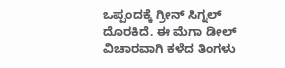ಒಪ್ಪಂದಕ್ಕೆ ಗ್ರೀನ್‌ ಸಿಗ್ನಲ್‌ ದೊರಕಿದೆ. ಈ ಮೆಗಾ ಡೀಲ್‌ ವಿಚಾರವಾಗಿ ಕಳೆದ ತಿಂಗಳು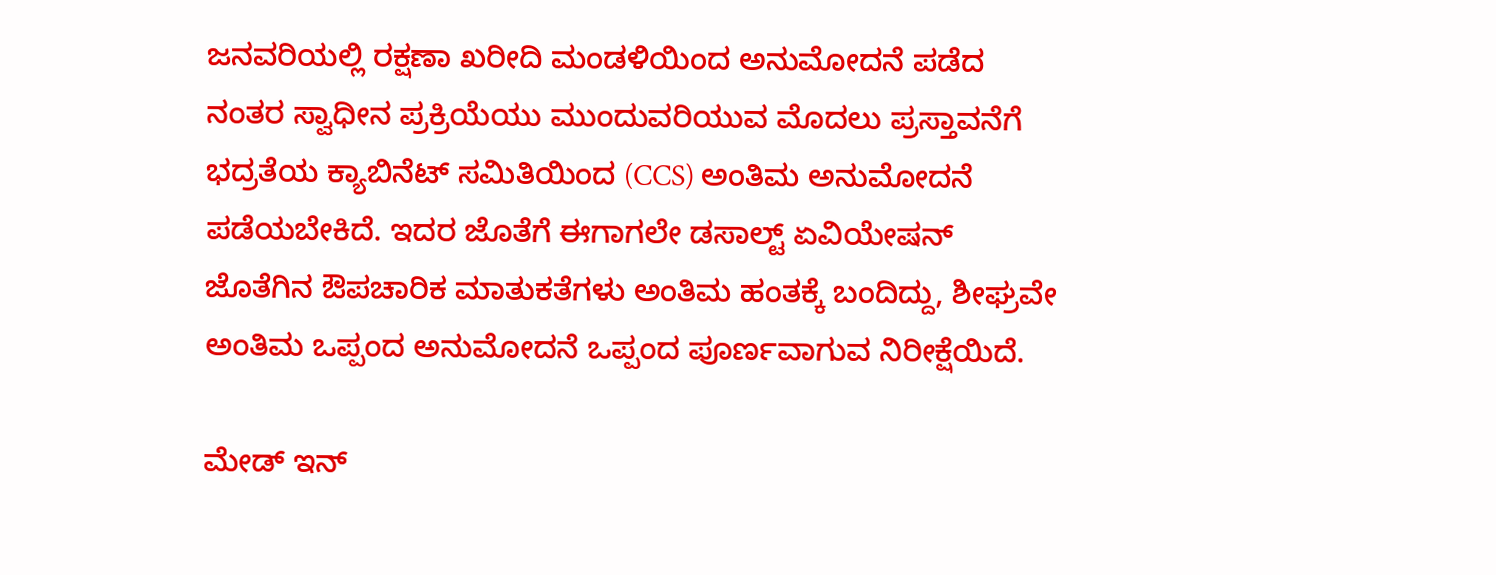ಜನವರಿಯಲ್ಲಿ ರಕ್ಷಣಾ ಖರೀದಿ ಮಂಡಳಿಯಿಂದ ಅನುಮೋದನೆ ಪಡೆದ ನಂತರ ಸ್ವಾಧೀನ ಪ್ರಕ್ರಿಯೆಯು ಮುಂದುವರಿಯುವ ಮೊದಲು ಪ್ರಸ್ತಾವನೆಗೆ ಭದ್ರತೆಯ ಕ್ಯಾಬಿನೆಟ್ ಸಮಿತಿಯಿಂದ (CCS) ಅಂತಿಮ ಅನುಮೋದನೆ ಪಡೆಯಬೇಕಿದೆ. ಇದರ ಜೊತೆಗೆ ಈಗಾಗಲೇ ಡಸಾಲ್ಟ್ ಏವಿಯೇಷನ್ ಜೊತೆಗಿನ ಔಪಚಾರಿಕ ಮಾತುಕತೆಗಳು ಅಂತಿಮ ಹಂತಕ್ಕೆ ಬಂದಿದ್ದು, ಶೀಘ್ರವೇ ಅಂತಿಮ ಒಪ್ಪಂದ ಅನುಮೋದನೆ ಒಪ್ಪಂದ ಪೂರ್ಣವಾಗುವ ನಿರೀಕ್ಷೆಯಿದೆ.

ಮೇಡ್ ಇನ್‌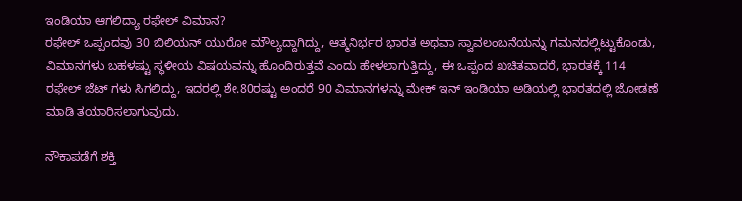ಇಂಡಿಯಾ‌ ಆಗಲಿದ್ಯಾ ರಫೇಲ್ ವಿಮಾನ?
ರಫೇಲ್ ಒಪ್ಪಂದವು 30 ಬಿಲಿಯನ್ ಯುರೋ ಮೌಲ್ಯದ್ದಾಗಿದ್ದು, ಆತ್ಮನಿರ್ಭರ ಭಾರತ ಅಥವಾ ಸ್ವಾವಲಂಬನೆಯನ್ನು ಗಮನದಲ್ಲಿಟ್ಟುಕೊಂಡು, ವಿಮಾನಗಳು ಬಹಳಷ್ಟು ಸ್ಥಳೀಯ ವಿಷಯವನ್ನು ಹೊಂದಿರುತ್ತವೆ ಎಂದು ಹೇಳಲಾಗುತ್ತಿದ್ದು, ಈ ಒಪ್ಪಂದ ಖಚಿತವಾದರೆ, ಭಾರತಕ್ಕೆ 114 ರಫೇಲ್‌ ಜೆಟ್‌ ಗಳು ಸಿಗಲಿದ್ದು, ಇದರಲ್ಲಿ ಶೇ.80ರಷ್ಟು ಅಂದರೆ 90 ವಿಮಾನಗಳನ್ನು ಮೇಕ್‌ ಇನ್‌ ಇಂಡಿಯಾ ಅಡಿಯಲ್ಲಿ ಭಾರತದಲ್ಲಿ ಜೋಡಣೆ ಮಾಡಿ ತಯಾರಿಸಲಾಗುವುದು.

ನೌಕಾಪಡೆಗೆ ಶಕ್ತಿ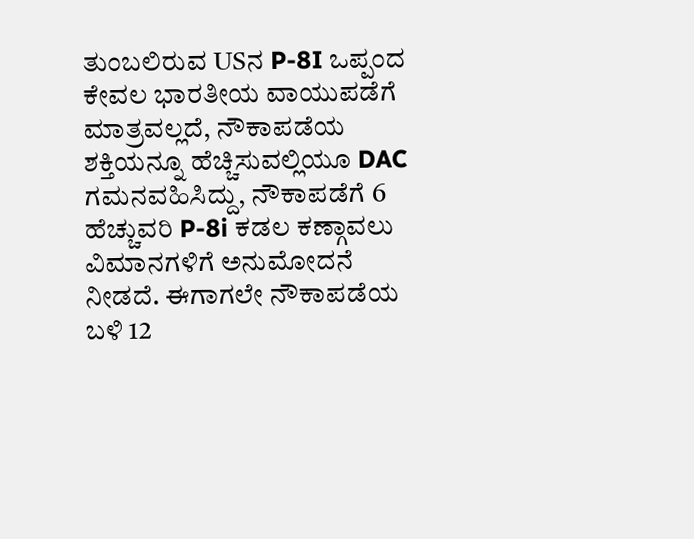ತುಂಬಲಿರುವ USನ P-8I ಒಪ್ಪಂದ
ಕೇವಲ ಭಾರತೀಯ ವಾಯುಪಡೆಗೆ ಮಾತ್ರವಲ್ಲದೆ, ನೌಕಾಪಡೆಯ ಶಕ್ತಿಯನ್ನೂ ಹೆಚ್ಚಿಸುವಲ್ಲಿಯೂ DAC ಗಮನವಹಿಸಿದ್ದು, ನೌಕಾಪಡೆಗೆ 6 ಹೆಚ್ಚುವರಿ P-8i ಕಡಲ ಕಣ್ಗಾವಲು ವಿಮಾನಗಳಿಗೆ ಅನುಮೋದನೆ ನೀಡದೆ. ಈಗಾಗಲೇ ನೌಕಾಪಡೆಯ ಬಳಿ 12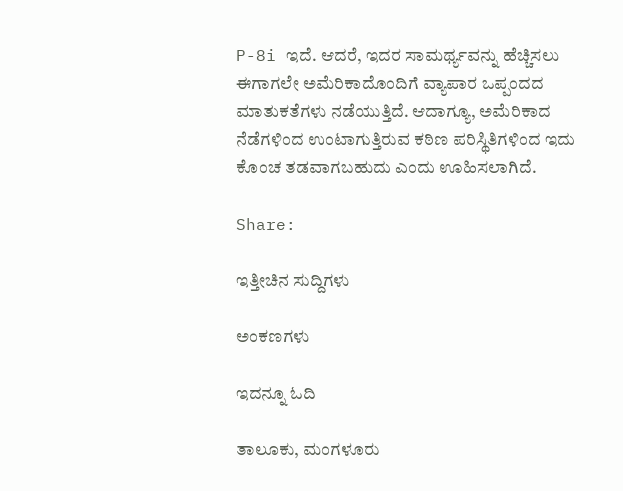P-8i ಇದೆ. ಆದರೆ, ಇದರ ಸಾಮರ್ಥ್ಯವನ್ನು ಹೆಚ್ಚಿಸಲು ಈಗಾಗಲೇ ಅಮೆರಿಕಾದೊಂದಿಗೆ ವ್ಯಾಪಾರ ಒಪ್ಪಂದದ ಮಾತುಕತೆಗಳು ನಡೆಯುತ್ತಿದೆ. ಆದಾಗ್ಯೂ, ಅಮೆರಿಕಾದ ನೆಡೆಗಳಿಂದ ಉಂಟಾಗುತ್ತಿರುವ ಕಠಿಣ ಪರಿಸ್ಥಿತಿಗಳಿಂದ ಇದು ಕೊಂಚ ತಡವಾಗಬಹುದು ಎಂದು ಊಹಿಸಲಾಗಿದೆ.

Share:

ಇತ್ತೀಚಿನ ಸುದ್ದಿಗಳು

ಅಂಕಣಗಳು

ಇದನ್ನೂ ಓದಿ

ತಾಲೂಕು, ಮಂಗಳೂರು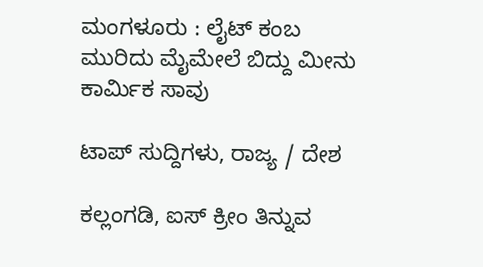ಮಂಗಳೂರು : ಲೈಟ್ ಕಂಬ ಮುರಿದು ಮೈಮೇಲೆ ಬಿದ್ದು ಮೀನು ಕಾರ್ಮಿಕ ಸಾವು

ಟಾಪ್ ಸುದ್ದಿಗಳು, ರಾಜ್ಯ / ದೇಶ

ಕಲ್ಲಂಗಡಿ, ಐಸ್ ಕ್ರೀಂ ತಿನ್ನುವ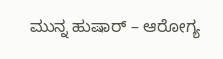ಮುನ್ನ ಹುಷಾರ್‌ – ಆರೋಗ್ಯ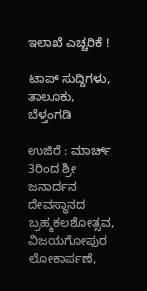ಇಲಾಖೆ ಎಚ್ಚರಿಕೆ !

ಟಾಪ್ ಸುದ್ದಿಗಳು, ತಾಲೂಕು, ಬೆಳ್ತಂಗಡಿ

ಉಜಿರೆ : ಮಾರ್ಚ್ 3ರಿಂದ ಶ್ರೀ ಜನಾರ್ದನ ದೇವಸ್ಥಾನದ ಬ್ರಹ್ಮಕಲಶೋತ್ಸವ, ವಿಜಯಗೋಪುರ ಲೋಕಾರ್ಪಣೆ,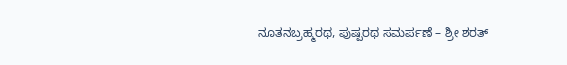ನೂತನಬ್ರಹ್ಮರಥ, ಪುಷ್ಪರಥ ಸಮರ್ಪಣೆ – ಶ್ರೀ ಶರತ್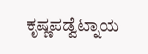ಕೃಷ್ಣಪಡ್ವೆಟ್ನಾಯ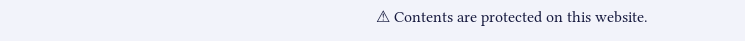⚠ Contents are protected on this website.